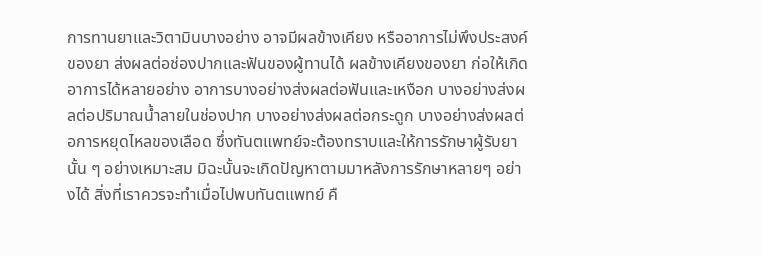การทานยาและวิตามินบางอย่าง อาจมีผลข้างเคียง หรืออาการไม่พึงประสงค์ของยา ส่งผลต่อช่องปากและฟันของผู้ทานได้ ผลข้างเคียงของยา ก่อให้เกิดอาการได้หลายอย่าง อาการบางอย่างส่งผลต่อฟันและเหงือก บางอย่างส่งผลต่อปริมาณน้ำลายในช่องปาก บางอย่างส่งผลต่อกระดูก บางอย่างส่งผลต่อการหยุดไหลของเลือด ซึ่งทันตแพทย์จะต้องทราบและให้การรักษาผู้รับยานั้น ๆ อย่างเหมาะสม มิฉะนั้นจะเกิดปัญหาตามมาหลังการรักษาหลายๆ อย่างได้ สิ่งที่เราควรจะทำเมื่อไปพบทันตแพทย์ คื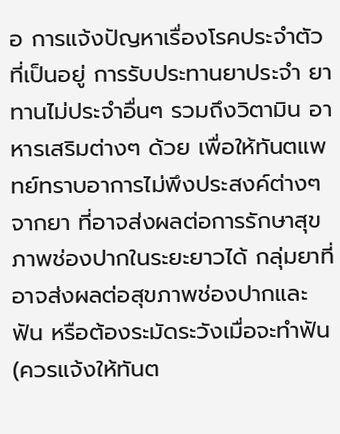อ การแจ้งปัญหาเรื่องโรคประจำตัวที่เป็นอยู่ การรับประทานยาประจำ ยาทานไม่ประจำอื่นๆ รวมถึงวิตามิน อาหารเสริมต่างๆ ด้วย เพื่อให้ทันตแพทย์ทราบอาการไม่พึงประสงค์ต่างๆ จากยา ที่อาจส่งผลต่อการรักษาสุขภาพช่องปากในระยะยาวได้ กลุ่มยาที่อาจส่งผลต่อสุขภาพช่องปากและฟัน หรือต้องระมัดระวังเมื่อจะทำฟัน (ควรแจ้งให้ทันต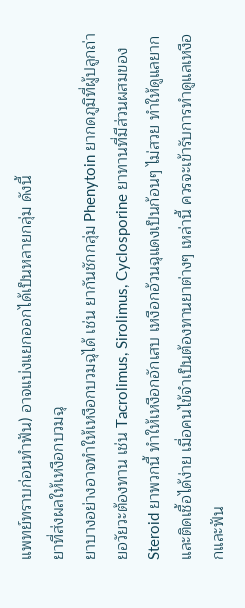แพทย์ทราบก่อนทำฟัน) อาจแบ่งแยกออกได้เป็นหลายกลุ่ม ดังนี้
ยาที่ส่งผลให้เหงือกบวมฉุ
ยาบางอย่างอาจทำให้เหงือกบวมฉุได้ เช่น ยากันชักกลุ่ม Phenytoin ยากดภูมิที่ผู้ปลูกถ่ายอวัยวะต้องทาน เช่น Tacrolimus, Sirolimus, Cyclosporine ยาทานที่มีส่วนผสมของ Steroid ยาพวกนี้ ทำให้เหงือกอักเสบ เหงือกอ้วนฉุแดงเป็นก้อนๆ ไม่สวย ทำให้ดูแลยากและติดเชื้อได้ง่าย เมื่อคนไข้จำเป็นต้องทานยาต่างๆ เหล่านี้ ควรจะเข้ารับการทำดูแลเหงือกและฟัน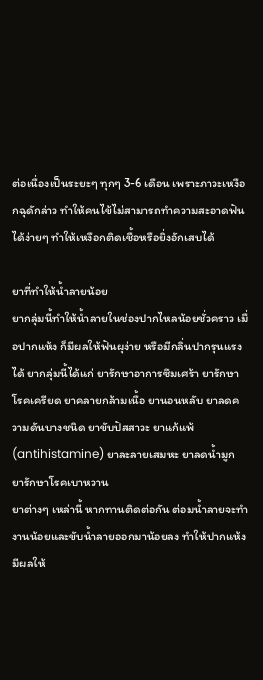ต่อเนื่องเป็นระยะๆ ทุกๆ 3-6 เดือน เพราะภาวะเหงือกฉุดักล่าว ทำให้คนไข้ไม่สามารถทำความสะอาดฟันได้ง่ายๆ ทำให้เหงือกติดเชื้อหรือยิ่งอักเสบได้

ยาที่ทำให้น้ำลายน้อย
ยากลุ่มนี้ทำให้น้ำลายในช่องปากไหลน้อยชั่วคราว เมื่อปากแห้ง ก็มีผลให้ฟันผุง่าย หรือมีกลิ่นปากรุนแรงได้ ยากลุ่มนี้ได้แก่ ยารักษาอาการซึมเศร้า ยารักษาโรคเครียด ยาคลายกล้ามเนื้อ ยานอนหลับ ยาลดความดันบางชนิด ยาขับปัสสาวะ ยาแก้แพ้ (antihistamine) ยาละลายเสมหะ ยาลดน้ำมูก ยารักษาโรคเบาหวาน
ยาต่างๆ เหล่านี้ หากทานติดต่อกัน ต่อมน้ำลายจะทำงานน้อยและขับน้ำลายออกมาน้อยลง ทำให้ปากแห้ง มีผลให้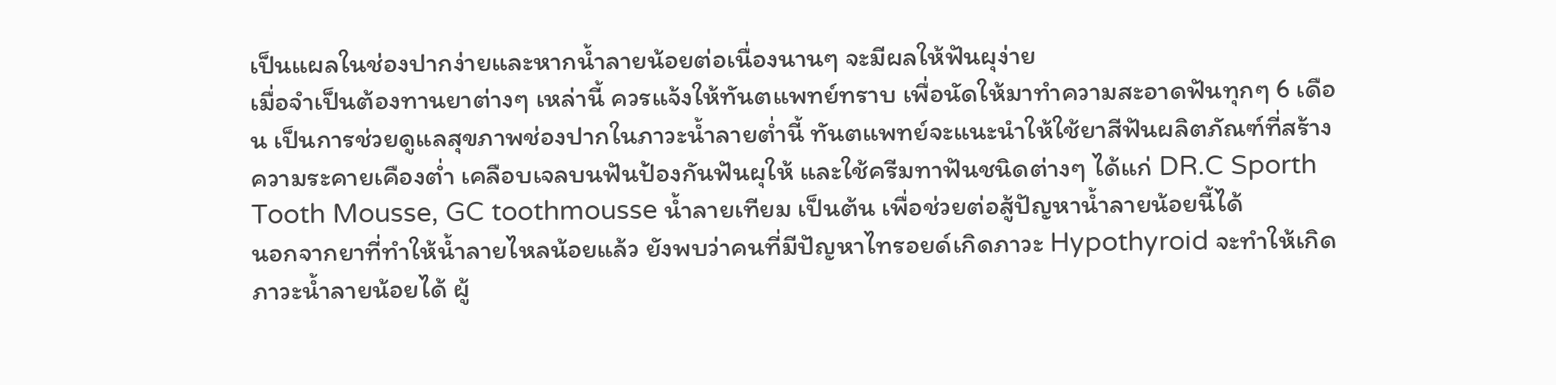เป็นแผลในช่องปากง่ายและหากน้ำลายน้อยต่อเนื่องนานๆ จะมีผลให้ฟันผุง่าย
เมื่อจำเป็นต้องทานยาต่างๆ เหล่านี้ ควรแจ้งให้ทันตแพทย์ทราบ เพื่อนัดให้มาทำความสะอาดฟันทุกๆ 6 เดือน เป็นการช่วยดูแลสุขภาพช่องปากในภาวะน้ำลายต่ำนี้ ทันตแพทย์จะแนะนำให้ใช้ยาสีฟันผลิตภัณฑ์ที่สร้างความระคายเคืองต่ำ เคลือบเจลบนฟันป้องกันฟันผุให้ และใช้ครีมทาฟันชนิดต่างๆ ได้แก่ DR.C Sporth Tooth Mousse, GC toothmousse น้ำลายเทียม เป็นต้น เพื่อช่วยต่อสู้ปัญหาน้ำลายน้อยนี้ได้
นอกจากยาที่ทำให้น้ำลายไหลน้อยแล้ว ยังพบว่าคนที่มีปัญหาไทรอยด์เกิดภาวะ Hypothyroid จะทำให้เกิดภาวะน้ำลายน้อยได้ ผู้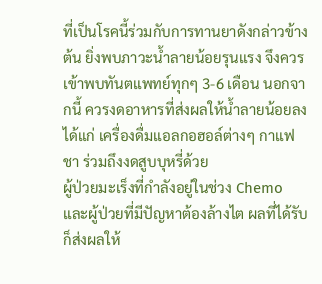ที่เป็นโรคนี้ร่วมกับการทานยาดังกล่าวข้างต้น ยิ่งพบภาวะน้ำลายน้อยรุนแรง จึงควรเข้าพบทันตแพทย์ทุกๆ 3-6 เดือน นอกจากนี้ ควรงดอาหารที่ส่งผลให้น้ำลายน้อยลง ได้แก่ เครื่องดื่มแอลกอฮอล์ต่างๆ กาแฟ ชา ร่วมถึงงดสูบบุหรี่ด้วย
ผู้ป่วยมะเร็งที่กำลังอยู่ในช่วง Chemo และผู้ป่วยที่มีปัญหาต้องล้างไต ผลที่ได้รับก็ส่งผลให้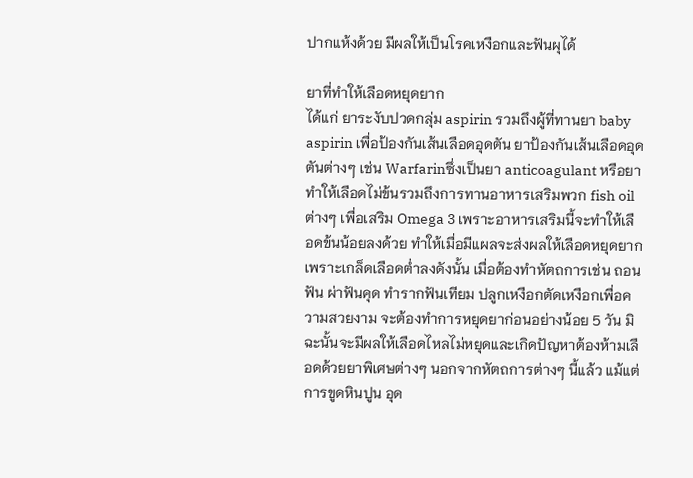ปากแห้งด้วย มีผลให้เป็นโรคเหงือกและฟันผุได้

ยาที่ทำให้เลือดหยุดยาก
ได้แก่ ยาระงับปวดกลุ่ม aspirin รวมถึงผู้ที่ทานยา baby aspirin เพื่อป้องกันเส้นเลือดอุดตัน ยาป้องกันเส้นเลือดอุดตันต่างๆ เช่น Warfarinซึ่งเป็นยา anticoagulant หรือยาทำให้เลือดไม่ข้นรวมถึงการทานอาหารเสริมพวก fish oil ต่างๆ เพื่อเสริม Omega 3 เพราะอาหารเสริมนี้จะทำให้เลือดข้นน้อยลงด้วย ทำให้เมื่อมีแผลจะส่งผลให้เลือดหยุดยาก เพราะเกล็ดเลือดต่ำลงดังนั้น เมื่อต้องทำหัตถการเช่น ถอนฟัน ผ่าฟันคุด ทำรากฟันเทียม ปลูกเหงือกตัดเหงือกเพื่อความสวยงาม จะต้องทำการหยุดยาก่อนอย่างน้อย 5 วัน มิฉะนั้นจะมีผลให้เลือดไหลไม่หยุดและเกิดปัญหาต้องห้ามเลือดด้วยยาพิเศษต่างๆ นอกจากหัตถการต่างๆ นี้แล้ว แม้แต่การขูดหินปูน อุด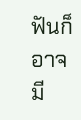ฟันก็อาจมี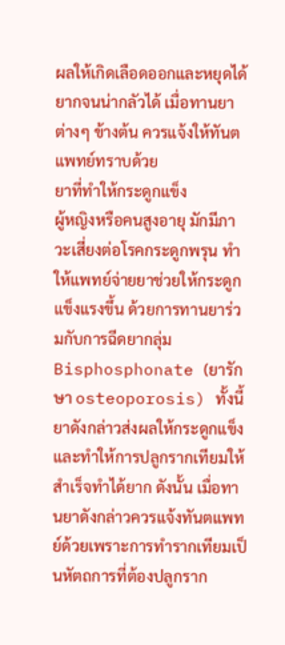ผลให้เกิดเลือดออกและหยุดได้ยากจนน่ากลัวได้ เมื่อทานยาต่างๆ ข้างต้น ควรแจ้งให้ทันตแพทย์ทราบด้วย
ยาที่ทำให้กระดูกแข็ง
ผู้หญิงหรือคนสูงอายุ มักมีภาวะเสี่ยงต่อโรคกระดูกพรุน ทำให้แพทย์จ่ายยาช่วยให้กระดูกแข็งแรงขึ้น ด้วยการทานยาร่วมกับการฉีดยากลุ่ม Bisphosphonate (ยารักษา osteoporosis) ทั้งนี้ ยาดังกล่าวส่งผลให้กระดูกแข็งและทำให้การปลูกรากเทียมให้สำเร็จทำได้ยาก ดังนั้น เมื่อทานยาดังกล่าวควรแจ้งทันตแพทย์ด้วยเพราะการทำรากเทียมเป็นหัตถการที่ต้องปลูกราก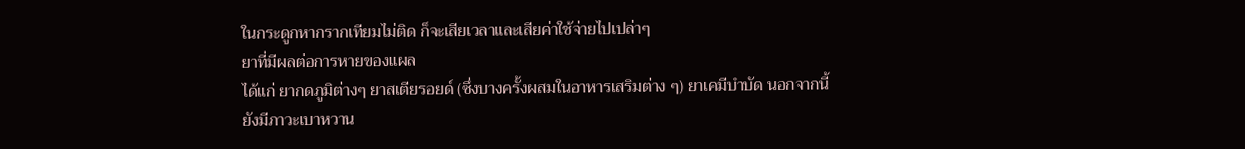ในกระดูกหากรากเทียมไม่ติด ก็จะเสียเวลาและเสียค่าใช้จ่ายไปเปล่าๆ
ยาที่มีผลต่อการหายของแผล
ได้แก่ ยากดภูมิต่างๆ ยาสเตียรอยด์ (ซึ่งบางครั้งผสมในอาหารเสริมต่าง ๆ) ยาเคมีบำบัด นอกจากนี้ ยังมีภาวะเบาหวาน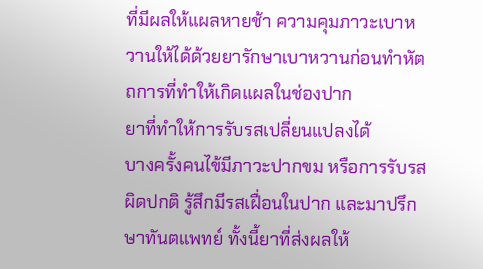ที่มีผลให้แผลหายช้า ความคุมภาวะเบาหวานให้ได้ด้วยยารักษาเบาหวานก่อนทำหัตถการที่ทำให้เกิดแผลในช่องปาก
ยาที่ทำให้การรับรสเปลี่ยนแปลงได้
บางครั้งคนไข้มีภาวะปากขม หรือการรับรสผิดปกติ รู้สึกมีรสเฝื่อนในปาก และมาปรึกษาทันตแพทย์ ทั้งนี้ยาที่ส่งผลให้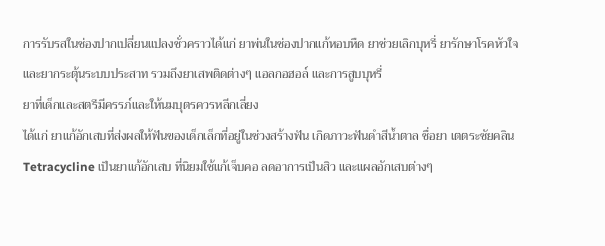การรับรสในช่องปากเปลี่ยนแปลงชั่วคราวได้แก่ ยาพ่นในช่องปากแก้หอบหืด ยาช่วยเลิกบุหรี่ ยารักษาโรคหัวใจและยากระตุ้นระบบประสาท รวมถึงยาเสพติดต่างๆ แอลกอฮอล์ และการสูบบุหรี่
ยาที่เด็กและสตรีมีครรภ์และให้นมบุตรควรหลีกเลี่ยง
ได้แก่ ยาแก้อักเสบที่ส่งผลให้ฟันของเด็กเล็กที่อยู่ในช่วงสร้างฟัน เกิดภาวะฟันดำสีน้ำตาล ชื่อยา เตตระซัยคลิน Tetracycline เป็นยาแก้อักเสบ ที่นิยมใช้แก้เจ็บคอ ลดอาการเป็นสิว และแผลอักเสบต่างๆ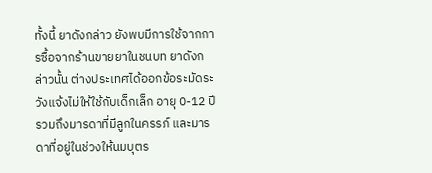ทั้งนี้ ยาดังกล่าว ยังพบมีการใช้จากการซื้อจากร้านขายยาในชนบท ยาดังกล่าวนั้น ต่างประเทศได้ออกข้อระมัดระวังแจ้งไม่ให้ใช้กับเด็กเล็ก อายุ 0-12 ปี รวมถึงมารดาที่มีลูกในครรภ์ และมารดาที่อยู่ในช่วงให้นมบุตร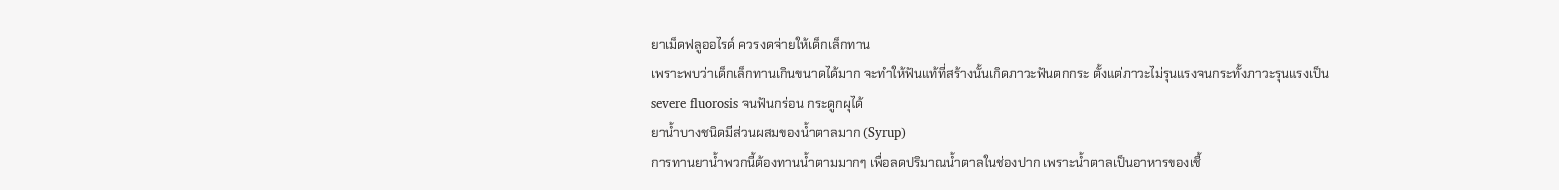ยาเม็ดฟลูออไรด์ ควรงดจ่ายให้เด็กเล็กทาน
เพราะพบว่าเด็กเล็กทานเกินขนาดได้มาก จะทำให้ฟันแท้ที่สร้างนั้นเกิดภาวะฟันตกกระ ตั้งแต่ภาวะไม่รุนแรงจนกระทั้งภาวะรุนแรงเป็น severe fluorosis จนฟันกร่อน กระดูกผุได้
ยาน้ำบางชนิดมีส่วนผสมของน้ำตาลมาก (Syrup)
การทานยาน้ำพวกนี้ต้องทานน้ำตามมากๆ เพื่อลดปริมาณน้ำตาลในช่องปาก เพราะน้ำตาลเป็นอาหารของเชื้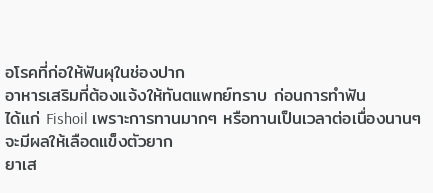อโรคที่ก่อให้ฟันผุในช่องปาก
อาหารเสริมที่ต้องแจ้งให้ทันตแพทย์ทราบ ก่อนการทำฟัน
ได้แก่ Fishoil เพราะการทานมากๆ หรือทานเป็นเวลาต่อเนื่องนานๆ จะมีผลให้เลือดแข็งตัวยาก
ยาเส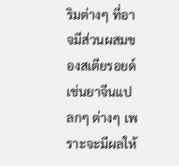ริมต่างๆ ที่อาจมีส่วนผสมของสเตียรอยด์ เช่นยาจีนแปลกๆ ต่างๆ เพราะจะมีผลให้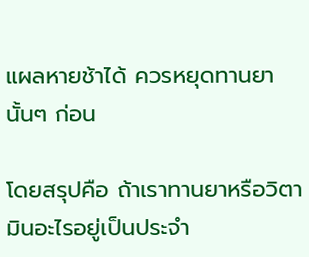แผลหายช้าได้ ควรหยุดทานยานั้นๆ ก่อน

โดยสรุปคือ ถ้าเราทานยาหรือวิตามินอะไรอยู่เป็นประจำ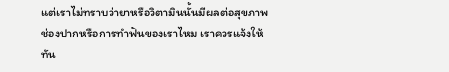แต่เราไม่ทราบว่ายาหรือวิตามินนั้นมีผลต่อสุขภาพช่องปากหรือการทำฟันของเราไหม เราควรแจ้งให้ทัน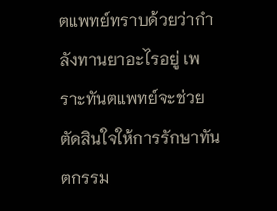ตแพทย์ทราบด้วยว่ากำลังทานยาอะไรอยู่ เพราะทันตแพทย์จะช่วยตัดสินใจให้การรักษาทันตกรรม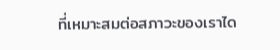ที่เหมาะสมต่อสภาวะของเราได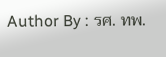Author By : รศ. ทพ.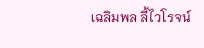เฉลิมพล ลี้ไวโรจน์